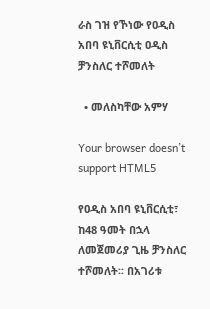ራስ ገዝ የኾነው የዐዲስ አበባ ዩኒቨርሲቲ ዐዲስ ቻንስለር ተሾመለት

  • መለስካቸው አምሃ

Your browser doesn’t support HTML5

የዐዲስ አበባ ዩኒቨርሲቲ፣ ከ48 ዓመት በኋላ ለመጀመሪያ ጊዜ ቻንስለር ተሾመለት፡፡ በአገሪቱ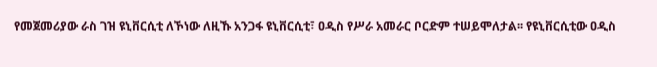የመጀመሪያው ራስ ገዝ ዩኒቨርሲቲ ለኾነው ለዚኹ አንጋፋ ዩኒቨርሲቲ፣ ዐዲስ የሥራ አመራር ቦርድም ተሠይሞለታል፡፡ የዩኒቨርሲቲው ዐዲስ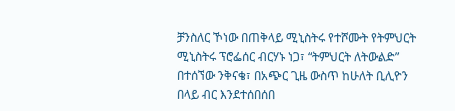ቻንስለር ኾነው በጠቅላይ ሚኒስትሩ የተሾሙት የትምህርት ሚኒስትሩ ፕሮፌሰር ብርሃኑ ነጋ፣ “ትምህርት ለትውልድ” በተሰኘው ንቅናቄ፣ በአጭር ጊዜ ውስጥ ከሁለት ቢሊዮን በላይ ብር እንደተሰበሰበ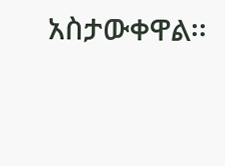አስታውቀዋል፡፡